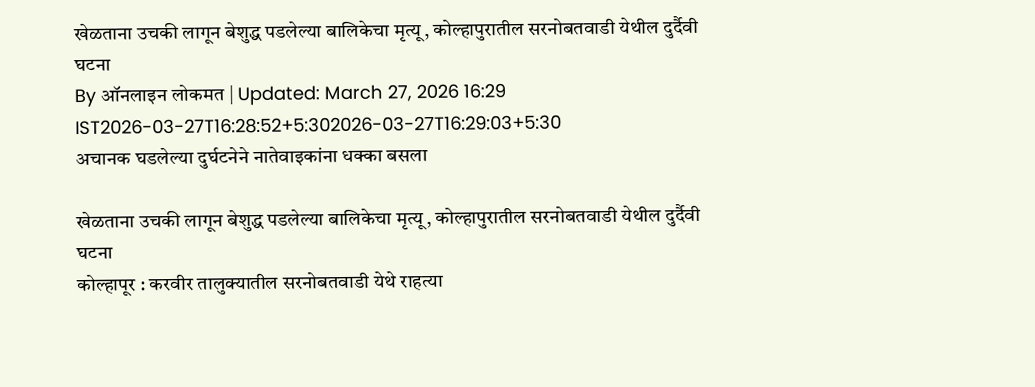खेळताना उचकी लागून बेशुद्ध पडलेल्या बालिकेचा मृत्यू, कोल्हापुरातील सरनोबतवाडी येथील दुर्दैवी घटना
By ऑनलाइन लोकमत | Updated: March 27, 2026 16:29 IST2026-03-27T16:28:52+5:302026-03-27T16:29:03+5:30
अचानक घडलेल्या दुर्घटनेने नातेवाइकांना धक्का बसला

खेळताना उचकी लागून बेशुद्ध पडलेल्या बालिकेचा मृत्यू, कोल्हापुरातील सरनोबतवाडी येथील दुर्दैवी घटना
कोल्हापूर : करवीर तालुक्यातील सरनोबतवाडी येथे राहत्या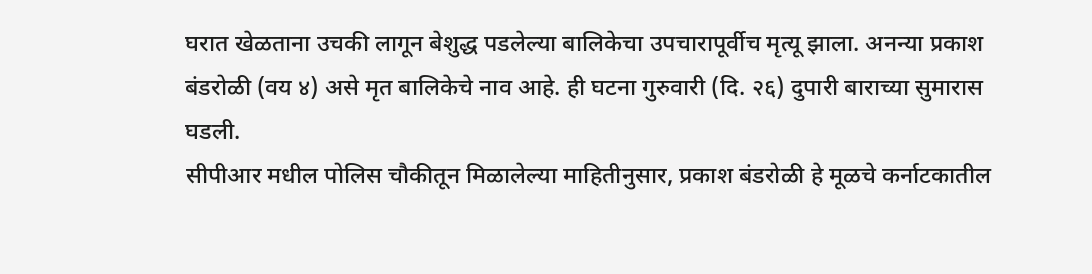घरात खेळताना उचकी लागून बेशुद्ध पडलेल्या बालिकेचा उपचारापूर्वीच मृत्यू झाला. अनन्या प्रकाश बंडरोळी (वय ४) असे मृत बालिकेचे नाव आहे. ही घटना गुरुवारी (दि. २६) दुपारी बाराच्या सुमारास घडली.
सीपीआर मधील पोलिस चौकीतून मिळालेल्या माहितीनुसार, प्रकाश बंडरोळी हे मूळचे कर्नाटकातील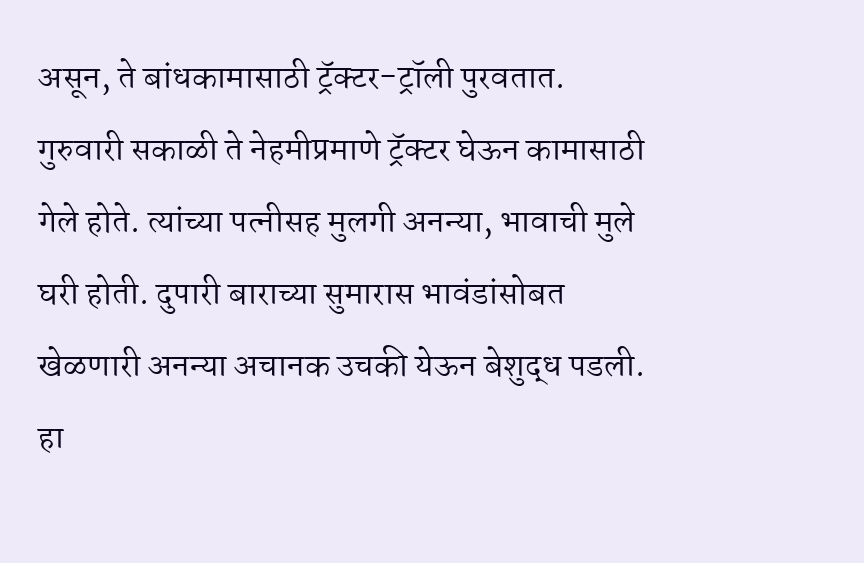असून, ते बांधकामासाठी ट्रॅक्टर-ट्रॉली पुरवतात. गुरुवारी सकाळी ते नेहमीप्रमाणे ट्रॅक्टर घेऊन कामासाठी गेले होते. त्यांच्या पत्नीसह मुलगी अनन्या, भावाची मुले घरी होती. दुपारी बाराच्या सुमारास भावंडांसोबत खेळणारी अनन्या अचानक उचकी येऊन बेशुद्ध पडली.
हा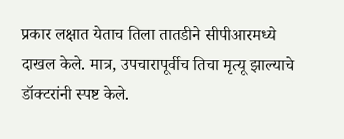प्रकार लक्षात येताच तिला तातडीने सीपीआरमध्ये दाखल केले. मात्र, उपचारापूर्वीच तिचा मृत्यू झाल्याचे डॉक्टरांनी स्पष्ट केले.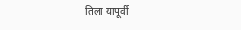तिला यापूर्वी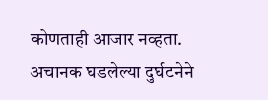कोणताही आजार नव्हता. अचानक घडलेल्या दुर्घटनेने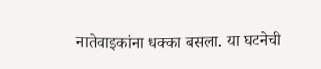नातेवाइकांना धक्का बसला. या घटनेची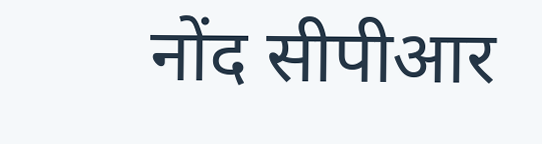नोंद सीपीआर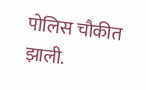पोलिस चौकीत झाली.